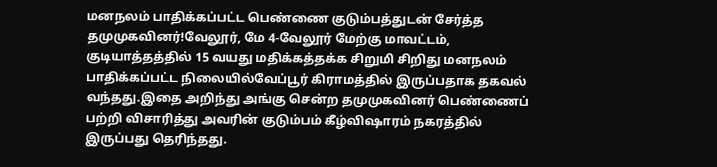மனநலம் பாதிக்கப்பட்ட பெண்ணை குடும்பத்துடன் சேர்த்த தமுமுகவினர்!வேலூர், மே 4-வேலூர் மேற்கு மாவட்டம், குடியாத்தத்தில் 15 வயது மதிக்கத்தக்க சிறுமி சிறிது மனநலம் பாதிக்கப்பட்ட நிலையில்வேப்பூர் கிராமத்தில் இருப்பதாக தகவல் வந்தது.இதை அறிந்து அங்கு சென்ற தமுமுகவினர் பெண்ணைப் பற்றி விசாரித்து அவரின் குடும்பம் கீழ்விஷாரம் நகரத்தில் இருப்பது தெரிந்தது.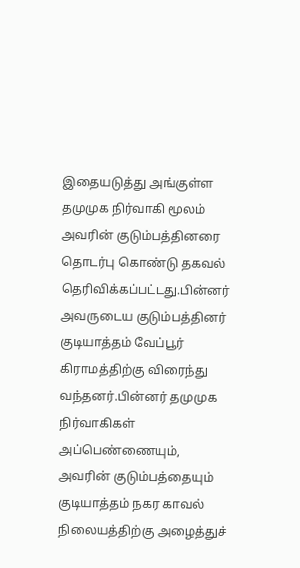இதையடுத்து அங்குள்ள தமுமுக நிர்வாகி மூலம் அவரின் குடும்பத்தினரை தொடர்பு கொண்டு தகவல் தெரிவிக்கப்பட்டது.பின்னர் அவருடைய குடும்பத்தினர் குடியாத்தம் வேப்பூர் கிராமத்திற்கு விரைந்து வந்தனர்.பின்னர் தமுமுக நிர்வாகிகள் அப்பெண்ணையும், அவரின் குடும்பத்தையும் குடியாத்தம் நகர காவல் நிலையத்திற்கு அழைத்துச்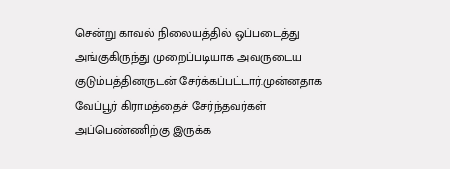சென்று காவல் நிலையத்தில் ஒப்படைத்து அங்குகிருந்து முறைப்படியாக அவருடைய குடும்பத்தினருடன் சேர்க்கப்பட்டார்.முன்னதாக வேப்பூர் கிராமத்தைச் சேர்ந்தவர்கள் அப்பெண்ணிற்கு இருக்க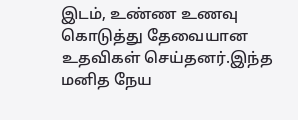இடம், உண்ண உணவு கொடுத்து தேவையான உதவிகள் செய்தனர்.இந்த மனித நேய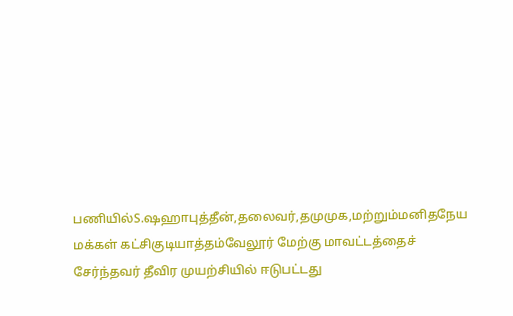பணியில்S.ஷஹாபுத்தீன்,தலைவர்,தமுமுக,மற்றும்மனிதநேய மக்கள் கட்சிகுடியாத்தம்வேலூர் மேற்கு மாவட்டத்தைச் சேர்ந்தவர் தீவிர முயற்சியில் ஈடுபட்டது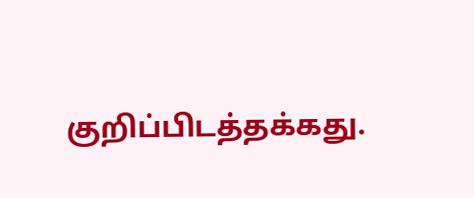குறிப்பிடத்தக்கது.